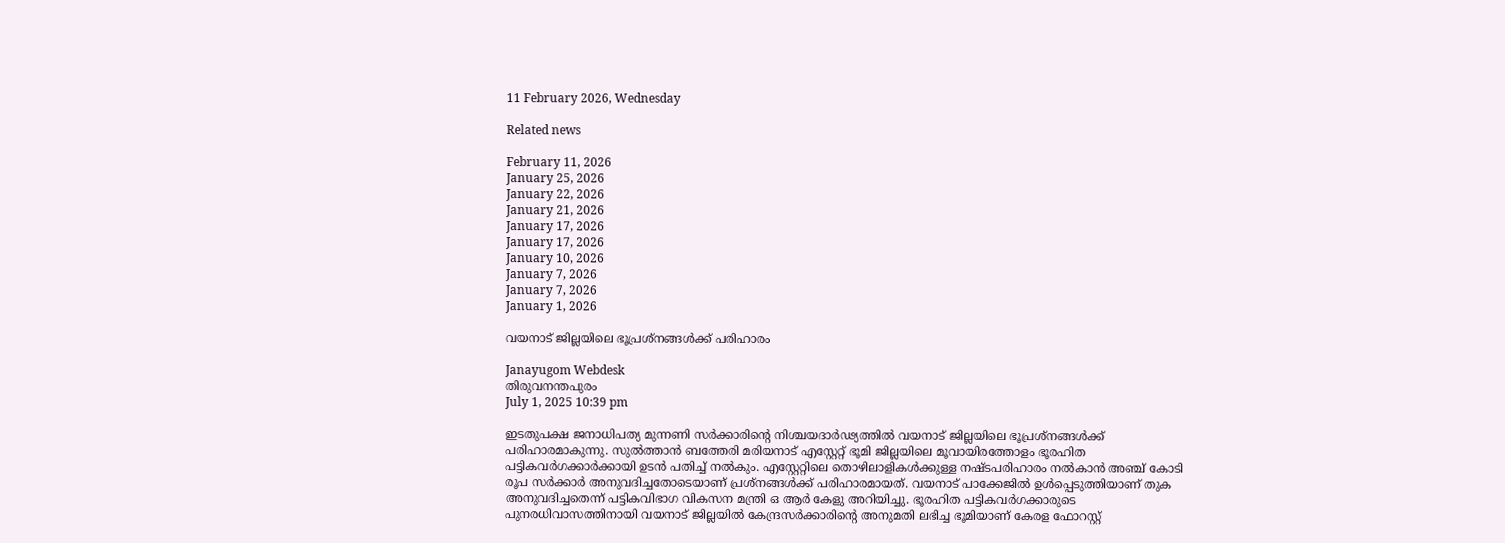11 February 2026, Wednesday

Related news

February 11, 2026
January 25, 2026
January 22, 2026
January 21, 2026
January 17, 2026
January 17, 2026
January 10, 2026
January 7, 2026
January 7, 2026
January 1, 2026

വയനാട് ജില്ലയിലെ ഭൂപ്രശ്നങ്ങൾക്ക് പരിഹാരം

Janayugom Webdesk
തിരുവനന്തപുരം
July 1, 2025 10:39 pm

ഇടതുപക്ഷ ജനാധിപത്യ മുന്നണി സർക്കാരിന്റെ നിശ്ചയദാർഢ്യത്തിൽ വയനാട് ജില്ലയിലെ ഭൂപ്രശ്നങ്ങൾക്ക് പരിഹാരമാകുന്നു. സുൽത്താൻ ബത്തേരി മരിയനാട് എസ്റ്റേറ്റ് ഭൂമി ജില്ലയിലെ മൂവായിരത്തോളം ഭൂരഹിത പട്ടികവർഗക്കാർക്കായി ഉടൻ പതിച്ച് നൽകും. എസ്റ്റേറ്റിലെ തൊഴിലാളികൾക്കുള്ള നഷ്ടപരിഹാരം നൽകാൻ അഞ്ച് കോടി രൂപ സർക്കാർ അനുവദിച്ചതോടെയാണ് പ്രശ്നങ്ങൾക്ക് പരിഹാരമായത്. വയനാട് പാക്കേജിൽ ഉൾപ്പെടുത്തിയാണ് തുക അനുവദിച്ചതെന്ന് പട്ടികവിഭാഗ വികസന മന്ത്രി ഒ ആർ കേളു അറിയിച്ചു. ഭൂരഹിത പട്ടികവർഗക്കാരുടെ പുനരധിവാസത്തിനായി വയനാട് ജില്ലയിൽ കേന്ദ്രസർക്കാരിന്റെ അനുമതി ലഭിച്ച ഭൂമിയാണ് കേരള ഫോറസ്റ്റ്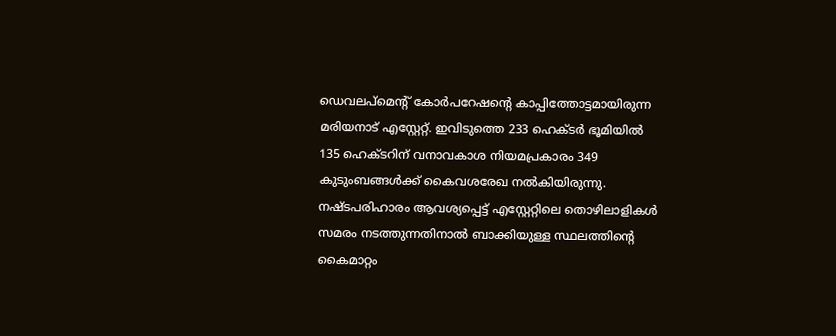ഡെവലപ്മെന്റ് കോർപറേഷന്റെ കാപ്പിത്തോട്ടമായിരുന്ന മരിയനാട് എസ്റ്റേറ്റ്. ഇവിടുത്തെ 233 ഹെക്ടർ ഭൂമിയിൽ 135 ഹെക്ടറിന് വനാവകാശ നിയമപ്രകാരം 349 കുടുംബങ്ങൾക്ക് കൈവശരേഖ നൽകിയിരുന്നു. നഷ്ടപരിഹാരം ആവശ്യപ്പെട്ട് എസ്റ്റേറ്റിലെ തൊഴിലാളികൾ സമരം നടത്തുന്നതിനാല്‍ ബാക്കിയുള്ള സ്ഥലത്തിന്റെ കൈമാറ്റം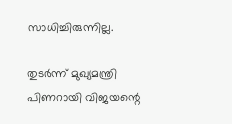സാധിച്ചിരുന്നില്ല.

തുടർന്ന് മുഖ്യമന്ത്രി പിണറായി വിജയന്റെ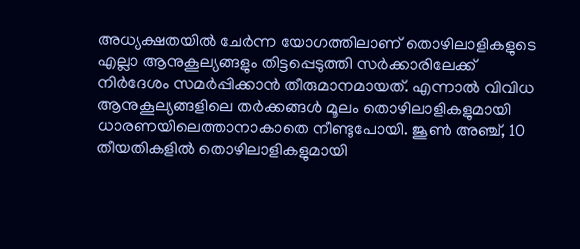അധ്യക്ഷതയിൽ ചേർന്ന യോഗത്തിലാണ് തൊഴിലാളികളുടെ എല്ലാ ആനുകൂല്യങ്ങളും തിട്ടപ്പെടുത്തി സർക്കാരിലേക്ക് നിർദേശം സമർപ്പിക്കാൻ തീരുമാനമായത്. എന്നാൽ വിവിധ ആനുകൂല്യങ്ങളിലെ തർക്കങ്ങൾ മൂലം തൊഴിലാളികളുമായി ധാരണയിലെത്താനാകാതെ നീണ്ടുപോയി. ജൂൺ അഞ്ച്, 10 തീയതികളിൽ തൊഴിലാളികളുമായി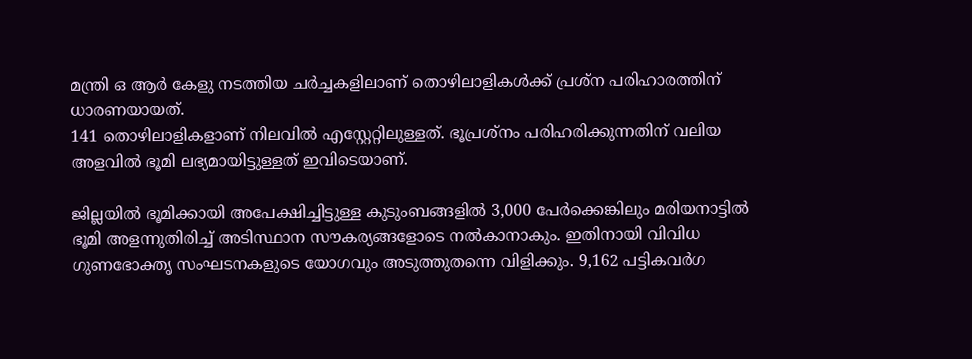മന്ത്രി ഒ ആർ കേളു നടത്തിയ ചർച്ചകളിലാണ് തൊഴിലാളികൾക്ക് പ്രശ്ന പരിഹാരത്തിന് ധാരണയായത്.
141 തൊഴിലാളികളാണ് നിലവിൽ എസ്റ്റേറ്റിലുള്ളത്. ഭൂപ്രശ്നം പരിഹരിക്കുന്നതിന് വലിയ അളവിൽ ഭൂമി ലഭ്യമായിട്ടുള്ളത് ഇവിടെയാണ്.

ജില്ലയിൽ ഭൂമിക്കായി അപേക്ഷിച്ചിട്ടുള്ള കുടുംബങ്ങളിൽ 3,000 പേർക്കെങ്കിലും മരിയനാട്ടിൽ ഭൂമി അളന്നുതിരിച്ച് അടിസ്ഥാന സൗകര്യങ്ങളോടെ നൽകാനാകും. ഇതിനായി വിവിധ ഗുണഭോക്തൃ സംഘടനകളുടെ യോഗവും അടുത്തുതന്നെ വിളിക്കും. 9,162 പട്ടികവർഗ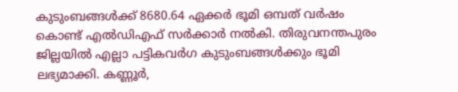കുടുംബങ്ങൾക്ക് 8680.64 ഏക്കർ ഭൂമി ഒമ്പത് വർഷം കൊണ്ട് എൽഡിഎഫ് സർക്കാർ നൽകി. തിരുവനന്തപുരം ജില്ലയിൽ എല്ലാ പട്ടികവർഗ കുടുംബങ്ങൾക്കും ഭൂമി ലഭ്യമാക്കി. കണ്ണൂർ,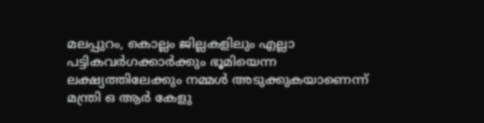മലപ്പുറം, കൊല്ലം ജില്ലകളിലും എല്ലാ പട്ടികവർഗക്കാർക്കും ഭൂമിയെന്ന ലക്ഷ്യത്തിലേക്കും നമ്മൾ അടുക്കുകയാണെന്ന് മന്ത്രി ഒ ആർ കേളു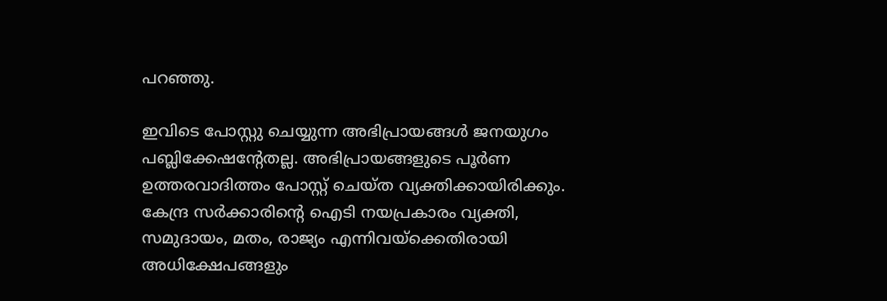പറഞ്ഞു.

ഇവിടെ പോസ്റ്റു ചെയ്യുന്ന അഭിപ്രായങ്ങള്‍ ജനയുഗം പബ്ലിക്കേഷന്റേതല്ല. അഭിപ്രായങ്ങളുടെ പൂര്‍ണ ഉത്തരവാദിത്തം പോസ്റ്റ് ചെയ്ത വ്യക്തിക്കായിരിക്കും. കേന്ദ്ര സര്‍ക്കാരിന്റെ ഐടി നയപ്രകാരം വ്യക്തി, സമുദായം, മതം, രാജ്യം എന്നിവയ്‌ക്കെതിരായി അധിക്ഷേപങ്ങളും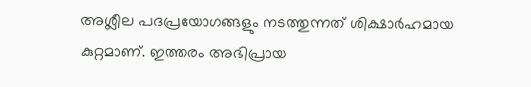അശ്ലീല പദപ്രയോഗങ്ങളും നടത്തുന്നത് ശിക്ഷാര്‍ഹമായ കുറ്റമാണ്. ഇത്തരം അഭിപ്രായ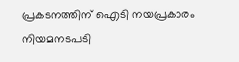പ്രകടനത്തിന് ഐടി നയപ്രകാരം നിയമനടപടി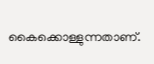കൈക്കൊള്ളുന്നതാണ്.